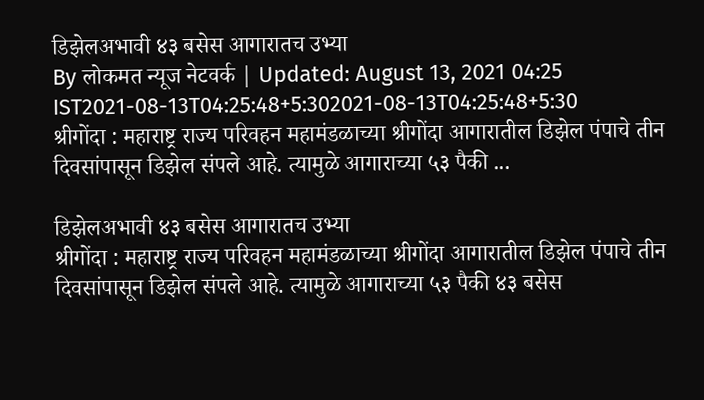डिझेलअभावी ४३ बसेस आगारातच उभ्या
By लोकमत न्यूज नेटवर्क | Updated: August 13, 2021 04:25 IST2021-08-13T04:25:48+5:302021-08-13T04:25:48+5:30
श्रीगोंदा : महाराष्ट्र राज्य परिवहन महामंडळाच्या श्रीगोंदा आगारातील डिझेल पंपाचे तीन दिवसांपासून डिझेल संपले आहे. त्यामुळे आगाराच्या ५३ पैकी ...

डिझेलअभावी ४३ बसेस आगारातच उभ्या
श्रीगोंदा : महाराष्ट्र राज्य परिवहन महामंडळाच्या श्रीगोंदा आगारातील डिझेल पंपाचे तीन दिवसांपासून डिझेल संपले आहे. त्यामुळे आगाराच्या ५३ पैकी ४३ बसेस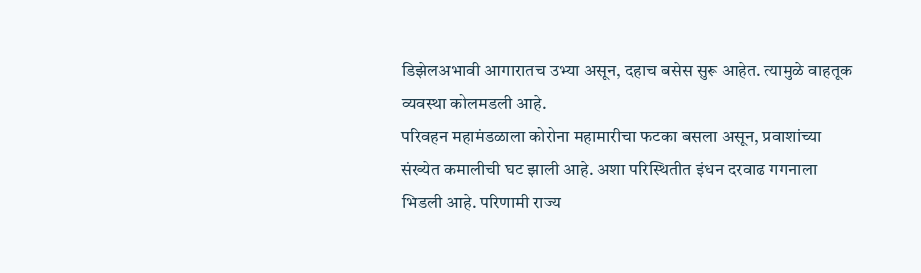डिझेलअभावी आगारातच उभ्या असून, दहाच बसेस सुरू आहेत. त्यामुळे वाहतूक व्यवस्था कोलमडली आहे.
परिवहन महामंडळाला कोरोना महामारीचा फटका बसला असून, प्रवाशांच्या संख्येत कमालीची घट झाली आहे. अशा परिस्थितीत इंधन दरवाढ गगनाला भिडली आहे. परिणामी राज्य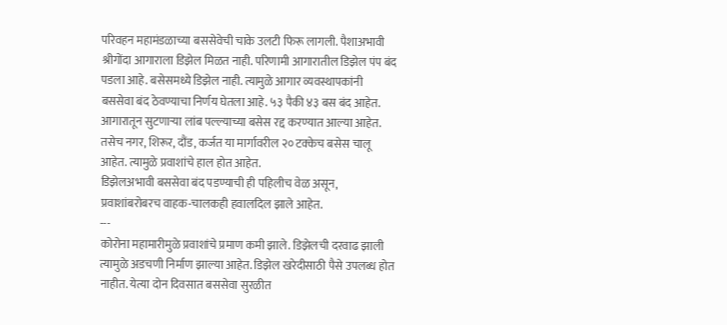परिवहन महामंडळाच्या बससेवेची चाके उलटी फिरू लागली. पैशाअभावी श्रीगोंदा आगाराला डिझेल मिळत नाही. परिणामी आगारातील डिझेल पंप बंद पडला आहे. बसेसमध्ये डिझेल नाही. त्यामुळे आगार व्यवस्थापकांनी बससेवा बंद ठेवण्याचा निर्णय घेतला आहे. ५३ पैकी ४३ बस बंद आहेत. आगारातून सुटणाऱ्या लांब पल्ल्याच्या बसेस रद्द करण्यात आल्या आहेत. तसेच नगर, शिरूर, दौंड, कर्जत या मार्गावरील २० टक्केच बसेस चालू आहेत. त्यामुळे प्रवाशांचे हाल होत आहेत.
डिझेलअभावी बससेवा बंद पडण्याची ही पहिलीच वेळ असून, प्रवाशांबरोबरच वाहक-चालकही हवालदिल झाले आहेत.
---
कोरोना महामारीमुळे प्रवाशांचे प्रमाण कमी झाले. डिझेलची दरवाढ झाली त्यामुळे अडचणी निर्माण झाल्या आहेत. डिझेल खरेदीसाठी पैसे उपलब्ध होत नाहीत. येत्या दोन दिवसात बससेवा सुरळीत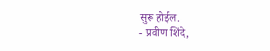सुरू होईल.
- प्रवीण शिंदे,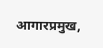आगारप्रमुख,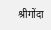श्रीगोंदा